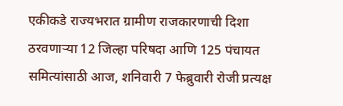एकीकडे राज्यभरात ग्रामीण राजकारणाची दिशा ठरवणाऱ्या 12 जिल्हा परिषदा आणि 125 पंचायत समित्यांसाठी आज, शनिवारी 7 फेब्रुवारी रोजी प्रत्यक्ष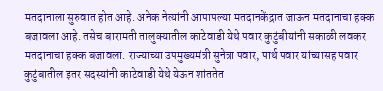मतदानाला सुरुवात होत आहे. अनेक नेत्यांनी आपापल्या मतदानकेंद्रात जाऊन मतदानाचा हक्क बजावला आहे. तसेच बारामती तालुक्यातील काटेवाडी येथे पवार कुटुंबीयांनी सकाळी लवकर मतदानाचा हक्क बजावला. राज्याच्या उपमुख्यमंत्री सुनेत्रा पवार, पार्थ पवार यांच्यासह पवार कुटुंबातील इतर सदस्यांनी काटेवाडी येथे येऊन शांततेत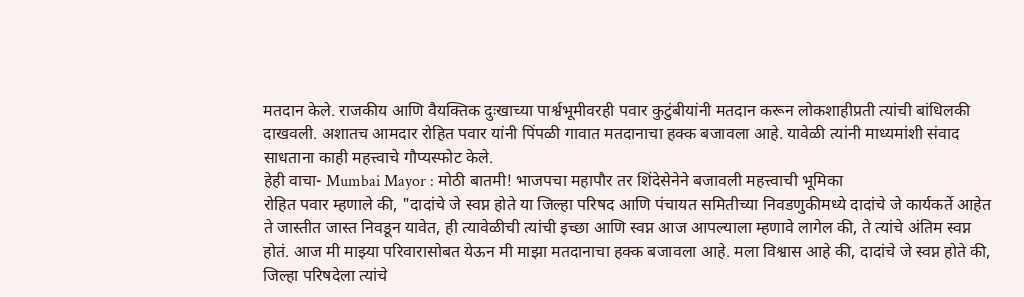मतदान केले. राजकीय आणि वैयक्तिक दुःखाच्या पार्श्वभूमीवरही पवार कुटुंबीयांनी मतदान करून लोकशाहीप्रती त्यांची बांधिलकी दाखवली. अशातच आमदार रोहित पवार यांनी पिंपळी गावात मतदानाचा हक्क बजावला आहे. यावेळी त्यांनी माध्यमांशी संवाद साधताना काही महत्त्वाचे गौप्यस्फोट केले.
हेही वाचा- Mumbai Mayor : मोठी बातमी! भाजपचा महापौर तर शिंदेसेनेने बजावली महत्त्वाची भूमिका
रोहित पवार म्हणाले की, "दादांचे जे स्वप्न होते या जिल्हा परिषद आणि पंचायत समितीच्या निवडणुकीमध्ये दादांचे जे कार्यकर्ते आहेत ते जास्तीत जास्त निवडून यावेत, ही त्यावेळीची त्यांची इच्छा आणि स्वप्न आज आपल्याला म्हणावे लागेल की, ते त्यांचे अंतिम स्वप्न होतं. आज मी माझ्या परिवारासोबत येऊन मी माझा मतदानाचा हक्क बजावला आहे. मला विश्वास आहे की, दादांचे जे स्वप्न होते की, जिल्हा परिषदेला त्यांचे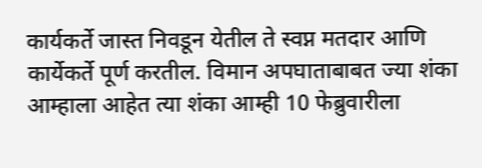कार्यकर्ते जास्त निवडून येतील ते स्वप्न मतदार आणि कार्येकर्ते पूर्ण करतील. विमान अपघाताबाबत ज्या शंका आम्हाला आहेत त्या शंका आम्ही 10 फेब्रुवारीला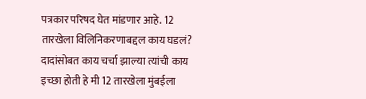पत्रकार परिषद घेत मांडणार आहे. 12 तारखेला विलिनिकरणाबद्दल काय घडलं? दादांसोबत काय चर्चा झाल्या त्यांची काय इच्छा होती हे मी 12 तारखेला मुंबईला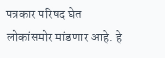पत्रकार परिषद घेत लोकांसमोर मांडणार आहे. हे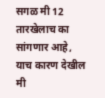सगळ मी 12 तारखेलाच का सांगणार आहे, याच कारण देखील मी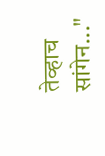तेव्हाच सांगेन..."